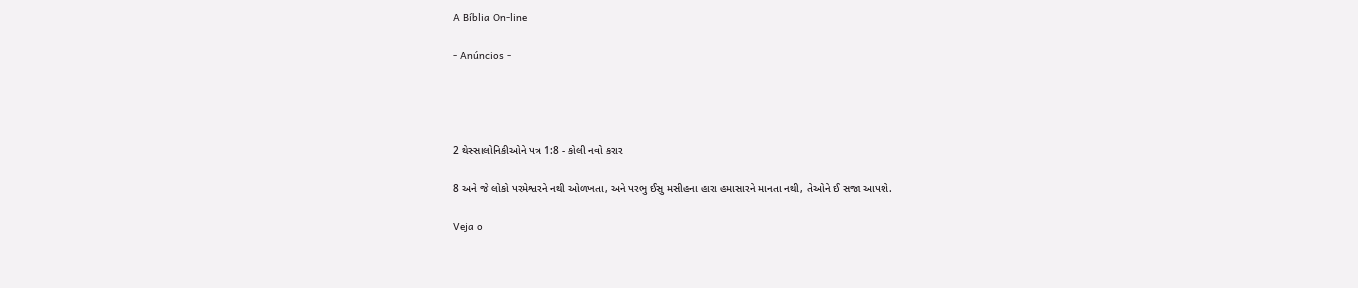A Bíblia On-line

- Anúncios -




2 થેસ્સાલોનિકીઓને પત્ર 1:8 - કોલી નવો કરાર

8 અને જે લોકો પરમેશ્વરને નથી ઓળખતા, અને પરભુ ઈસુ મસીહના હારા હમાસારને માનતા નથી, તેઓને ઈ સજા આપશે.

Veja o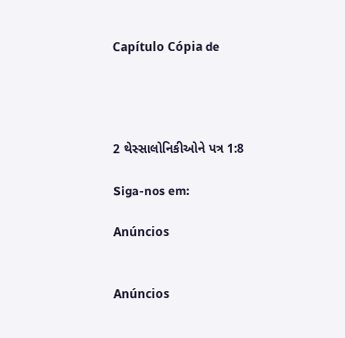Capítulo Cópia de




2 થેસ્સાલોનિકીઓને પત્ર 1:8

Siga-nos em:

Anúncios


Anúncios